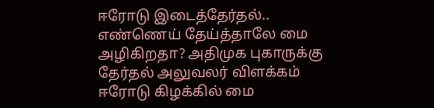ஈரோடு இடைத்தேர்தல்.. எண்ணெய் தேய்த்தாலே மை அழிகிறதா? அதிமுக புகாருக்கு தேர்தல் அலுவலர் விளக்கம்
ஈரோடு கிழக்கில் மை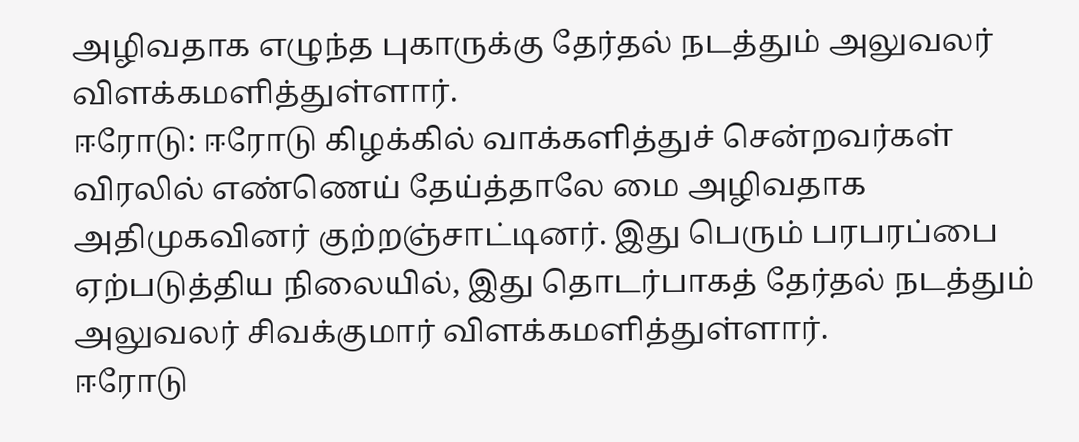அழிவதாக எழுந்த புகாருக்கு தேர்தல் நடத்தும் அலுவலர் விளக்கமளித்துள்ளார்.
ஈரோடு: ஈரோடு கிழக்கில் வாக்களித்துச் சென்றவர்கள் விரலில் எண்ணெய் தேய்த்தாலே மை அழிவதாக அதிமுகவினர் குற்றஞ்சாட்டினர். இது பெரும் பரபரப்பை ஏற்படுத்திய நிலையில், இது தொடர்பாகத் தேர்தல் நடத்தும் அலுவலர் சிவக்குமார் விளக்கமளித்துள்ளார்.
ஈரோடு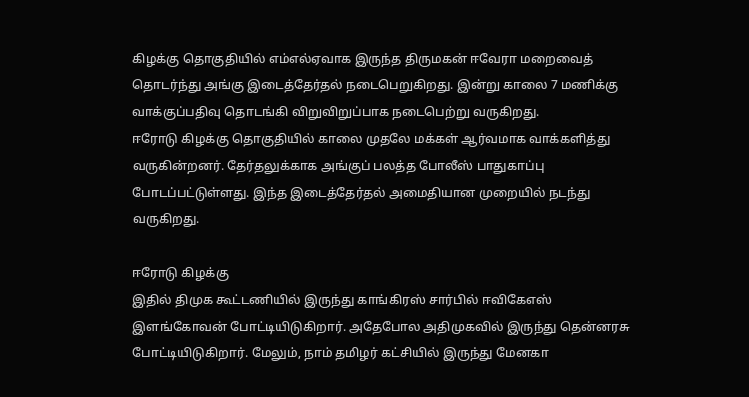கிழக்கு தொகுதியில் எம்எல்ஏவாக இருந்த திருமகன் ஈவேரா மறைவைத் தொடர்ந்து அங்கு இடைத்தேர்தல் நடைபெறுகிறது. இன்று காலை 7 மணிக்கு வாக்குப்பதிவு தொடங்கி விறுவிறுப்பாக நடைபெற்று வருகிறது.
ஈரோடு கிழக்கு தொகுதியில் காலை முதலே மக்கள் ஆர்வமாக வாக்களித்து வருகின்றனர். தேர்தலுக்காக அங்குப் பலத்த போலீஸ் பாதுகாப்பு போடப்பட்டுள்ளது. இந்த இடைத்தேர்தல் அமைதியான முறையில் நடந்து வருகிறது.

ஈரோடு கிழக்கு
இதில் திமுக கூட்டணியில் இருந்து காங்கிரஸ் சார்பில் ஈவிகேஎஸ் இளங்கோவன் போட்டியிடுகிறார். அதேபோல அதிமுகவில் இருந்து தென்னரசு போட்டியிடுகிறார். மேலும், நாம் தமிழர் கட்சியில் இருந்து மேனகா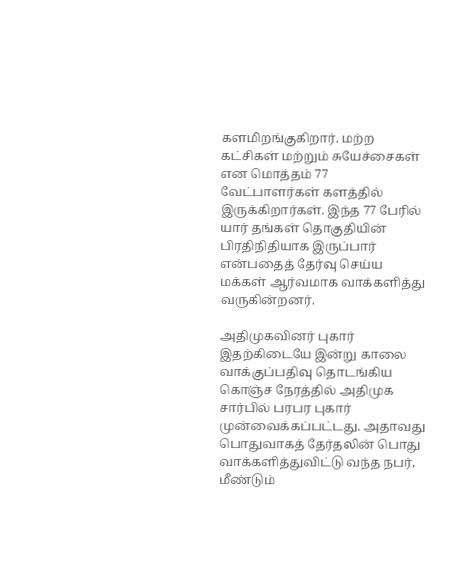களமிறங்குகிறார். மற்ற கட்சிகள் மற்றும் சுயேச்சைகள் என மொத்தம் 77 வேட்பாளர்கள் களத்தில் இருக்கிறார்கள். இந்த 77 பேரில் யார் தங்கள் தொகுதியின் பிரதிநிதியாக இருப்பார் என்பதைத் தேர்வு செய்ய மக்கள் ஆர்வமாக வாக்களித்து வருகின்றனர்.

அதிமுகவினர் புகார்
இதற்கிடையே இன்று காலை வாக்குப்பதிவு தொடங்கிய கொஞ்ச நேரத்தில் அதிமுக சார்பில் பரபர புகார் முன்வைக்கப்பட்டது. அதாவது பொதுவாகத் தேர்தலின் பொது வாக்களித்துவிட்டு வந்த நபர், மீண்டும்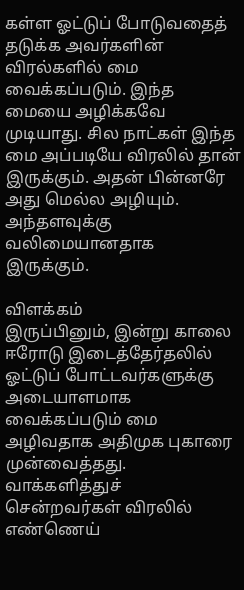கள்ள ஓட்டுப் போடுவதைத் தடுக்க அவர்களின் விரல்களில் மை வைக்கப்படும். இந்த மையை அழிக்கவே முடியாது. சில நாட்கள் இந்த மை அப்படியே விரலில் தான் இருக்கும். அதன் பின்னரே அது மெல்ல அழியும். அந்தளவுக்கு வலிமையானதாக இருக்கும்.

விளக்கம்
இருப்பினும், இன்று காலை ஈரோடு இடைத்தேர்தலில் ஓட்டுப் போட்டவர்களுக்கு அடையாளமாக வைக்கப்படும் மை அழிவதாக அதிமுக புகாரை முன்வைத்தது. வாக்களித்துச் சென்றவர்கள் விரலில் எண்ணெய்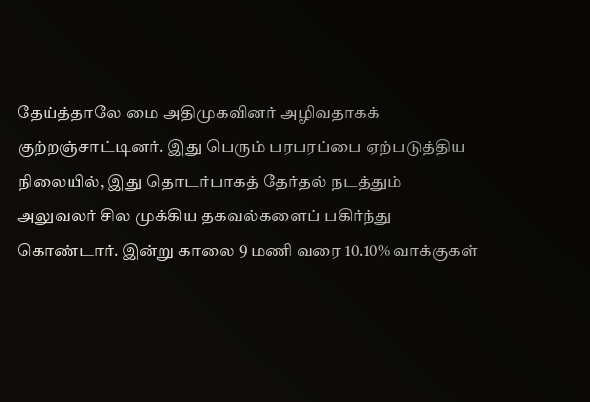தேய்த்தாலே மை அதிமுகவினர் அழிவதாகக் குற்றஞ்சாட்டினர். இது பெரும் பரபரப்பை ஏற்படுத்திய நிலையில், இது தொடர்பாகத் தேர்தல் நடத்தும் அலுவலர் சில முக்கிய தகவல்களைப் பகிர்ந்து கொண்டார். இன்று காலை 9 மணி வரை 10.10% வாக்குகள்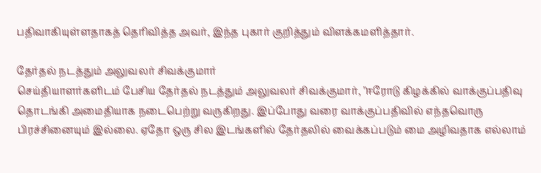பதிவாகியுள்ளதாகத் தெரிவித்த அவர், இந்த புகார் குறித்தும் விளக்கமளித்தார்.

தேர்தல் நடத்தும் அலுவலர் சிவக்குமார்
செய்தியாளர்களிடம் பேசிய தேர்தல் நடத்தும் அலுவலர் சிவக்குமார், "ஈரோடு கிழக்கில் வாக்குப்பதிவு தொடங்கி அமைதியாக நடைபெற்று வருகிறது. இப்போது வரை வாக்குப்பதிவில் எந்தவொரு பிரச்சினையும் இல்லை. ஏதோ ஒரு சில இடங்களில் தேர்தலில் வைக்கப்படும் மை அழிவதாக எல்லாம்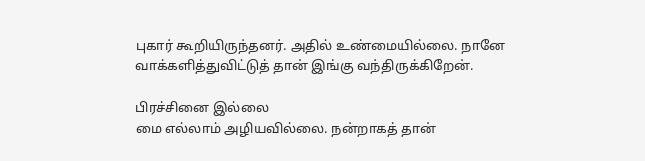புகார் கூறியிருந்தனர். அதில் உண்மையில்லை. நானே வாக்களித்துவிட்டுத் தான் இங்கு வந்திருக்கிறேன்.

பிரச்சினை இல்லை
மை எல்லாம் அழியவில்லை. நன்றாகத் தான்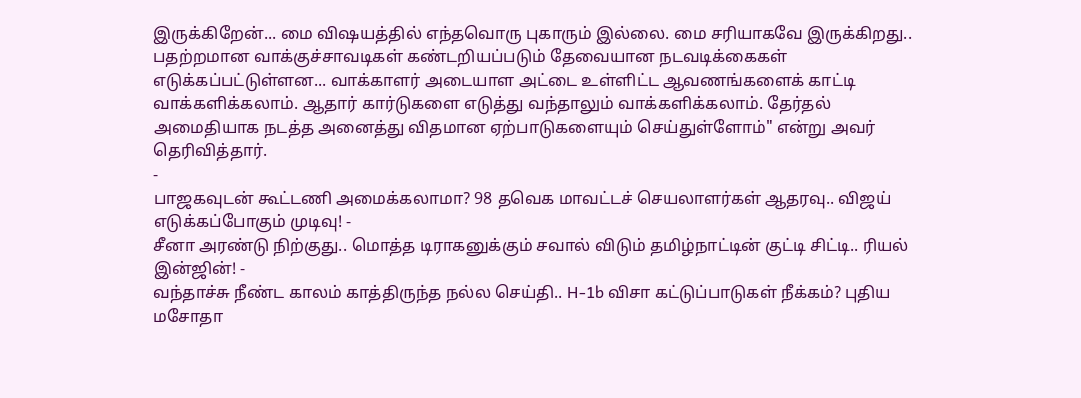இருக்கிறேன்... மை விஷயத்தில் எந்தவொரு புகாரும் இல்லை. மை சரியாகவே இருக்கிறது.. பதற்றமான வாக்குச்சாவடிகள் கண்டறியப்படும் தேவையான நடவடிக்கைகள் எடுக்கப்பட்டுள்ளன... வாக்காளர் அடையாள அட்டை உள்ளிட்ட ஆவணங்களைக் காட்டி வாக்களிக்கலாம். ஆதார் கார்டுகளை எடுத்து வந்தாலும் வாக்களிக்கலாம். தேர்தல் அமைதியாக நடத்த அனைத்து விதமான ஏற்பாடுகளையும் செய்துள்ளோம்" என்று அவர் தெரிவித்தார்.
-
பாஜகவுடன் கூட்டணி அமைக்கலாமா? 98 தவெக மாவட்டச் செயலாளர்கள் ஆதரவு.. விஜய் எடுக்கப்போகும் முடிவு! -
சீனா அரண்டு நிற்குது.. மொத்த டிராகனுக்கும் சவால் விடும் தமிழ்நாட்டின் குட்டி சிட்டி.. ரியல் இன்ஜின்! -
வந்தாச்சு நீண்ட காலம் காத்திருந்த நல்ல செய்தி.. H-1b விசா கட்டுப்பாடுகள் நீக்கம்? புதிய மசோதா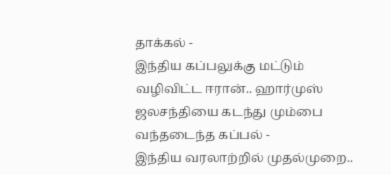தாக்கல் -
இந்திய கப்பலுக்கு மட்டும் வழிவிட்ட ஈரான்.. ஹார்முஸ் ஜலசந்தியை கடந்து மும்பை வந்தடைந்த கப்பல் -
இந்திய வரலாற்றில் முதல்முறை..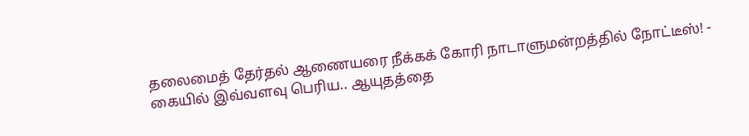தலைமைத் தேர்தல் ஆணையரை நீக்கக் கோரி நாடாளுமன்றத்தில் நோட்டீஸ்! -
கையில் இவ்வளவு பெரிய.. ஆயுதத்தை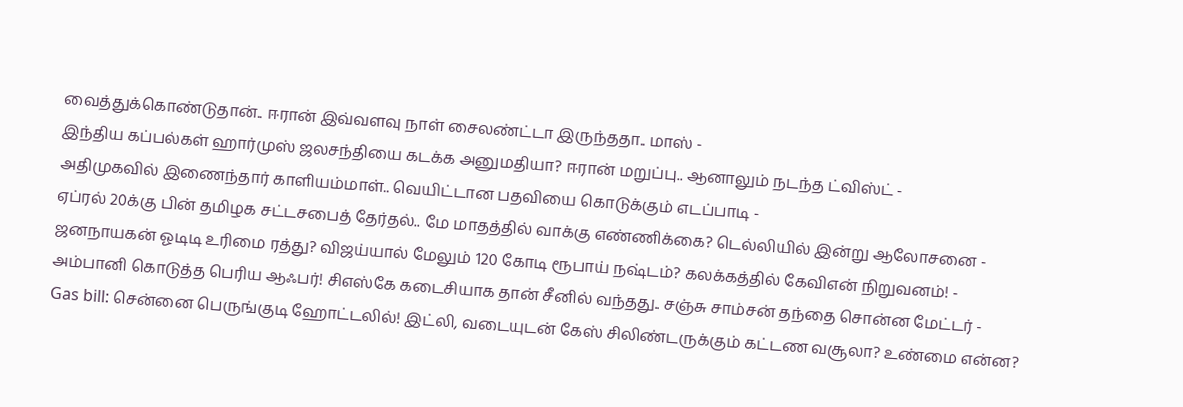வைத்துக்கொண்டுதான்.. ஈரான் இவ்வளவு நாள் சைலண்ட்டா இருந்ததா.. மாஸ் -
இந்திய கப்பல்கள் ஹார்முஸ் ஜலசந்தியை கடக்க அனுமதியா? ஈரான் மறுப்பு.. ஆனாலும் நடந்த ட்விஸ்ட் -
அதிமுகவில் இணைந்தார் காளியம்மாள்.. வெயிட்டான பதவியை கொடுக்கும் எடப்பாடி -
ஏப்ரல் 20க்கு பின் தமிழக சட்டசபைத் தேர்தல்.. மே மாதத்தில் வாக்கு எண்ணிக்கை? டெல்லியில் இன்று ஆலோசனை -
ஜனநாயகன் ஓடிடி உரிமை ரத்து? விஜய்யால் மேலும் 120 கோடி ரூபாய் நஷ்டம்? கலக்கத்தில் கேவிஎன் நிறுவனம்! -
அம்பானி கொடுத்த பெரிய ஆஃபர்! சிஎஸ்கே கடைசியாக தான் சீனில் வந்தது.. சஞ்சு சாம்சன் தந்தை சொன்ன மேட்டர் -
Gas bill: சென்னை பெருங்குடி ஹோட்டலில்! இட்லி, வடையுடன் கேஸ் சிலிண்டருக்கும் கட்டண வசூலா? உண்மை என்ன?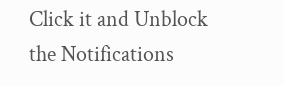Click it and Unblock the Notifications